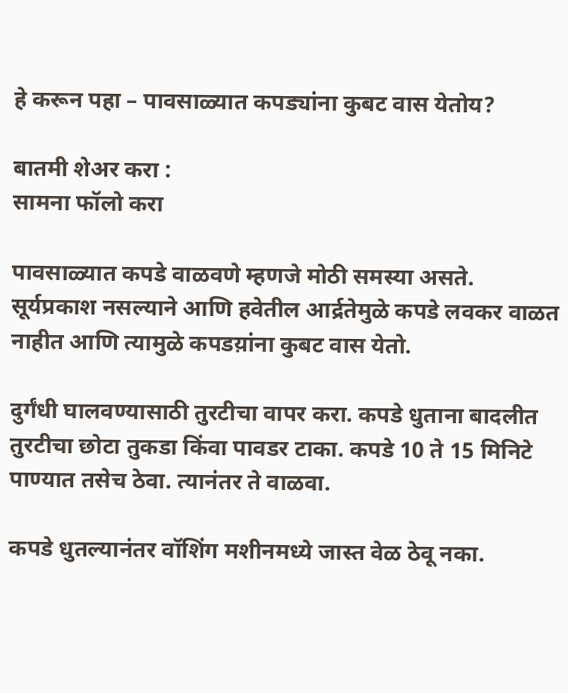हे करून पहा – पावसाळ्यात कपड्यांना कुबट वास येतोय?

बातमी शेअर करा :
सामना फॉलो करा

पावसाळ्यात कपडे वाळवणे म्हणजे मोठी समस्या असते. सूर्यप्रकाश नसल्याने आणि हवेतील आर्द्रतेमुळे कपडे लवकर वाळत नाहीत आणि त्यामुळे कपडय़ांना कुबट वास येतो.

दुर्गंधी घालवण्यासाठी तुरटीचा वापर करा. कपडे धुताना बादलीत तुरटीचा छोटा तुकडा किंवा पावडर टाका. कपडे 10 ते 15 मिनिटे पाण्यात तसेच ठेवा. त्यानंतर ते वाळवा.

कपडे धुतल्यानंतर वॉशिंग मशीनमध्ये जास्त वेळ ठेवू नका.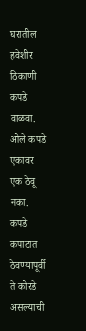घरातील हवेशीर ठिकाणी कपडे वाळवा. ओले कपडे एकावर एक ठेवू नका. कपडे कपाटात ठेवण्यापूर्वी ते कोरडे असल्याची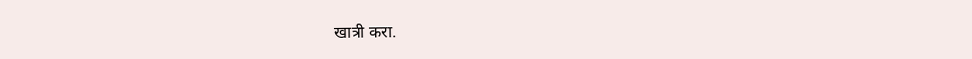खात्री करा.